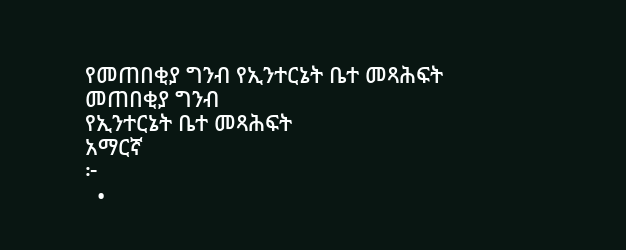የመጠበቂያ ግንብ የኢንተርኔት ቤተ መጻሕፍት
መጠበቂያ ግንብ
የኢንተርኔት ቤተ መጻሕፍት
አማርኛ
፦
  •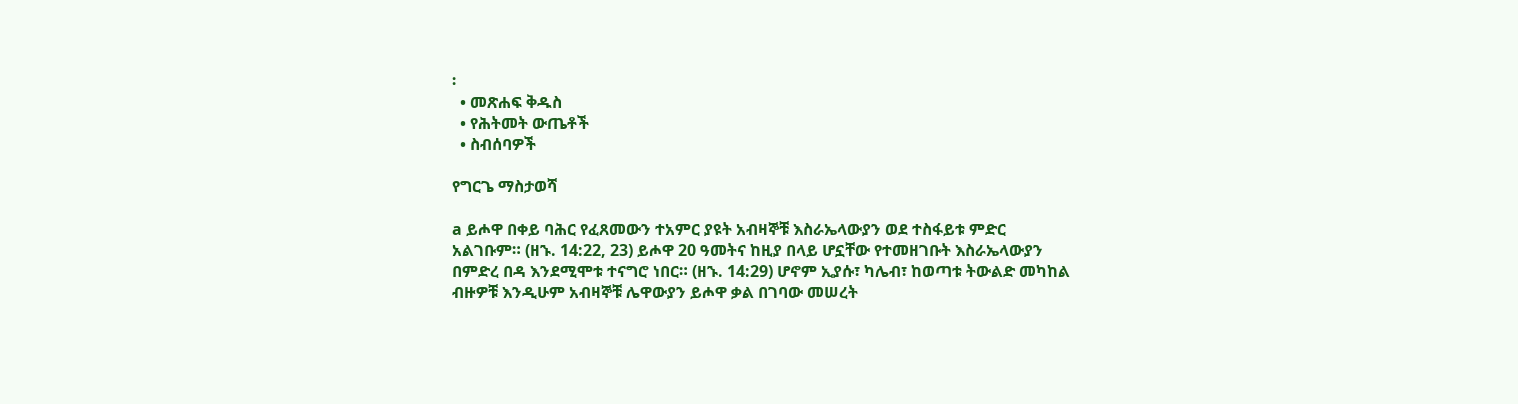፡
  • መጽሐፍ ቅዱስ
  • የሕትመት ውጤቶች
  • ስብሰባዎች

የግርጌ ማስታወሻ

a ይሖዋ በቀይ ባሕር የፈጸመውን ተአምር ያዩት አብዛኞቹ እስራኤላውያን ወደ ተስፋይቱ ምድር አልገቡም። (ዘኁ. 14:22, 23) ይሖዋ 20 ዓመትና ከዚያ በላይ ሆኗቸው የተመዘገቡት እስራኤላውያን በምድረ በዳ እንደሚሞቱ ተናግሮ ነበር። (ዘኁ. 14:29) ሆኖም ኢያሱ፣ ካሌብ፣ ከወጣቱ ትውልድ መካከል ብዙዎቹ እንዲሁም አብዛኞቹ ሌዋውያን ይሖዋ ቃል በገባው መሠረት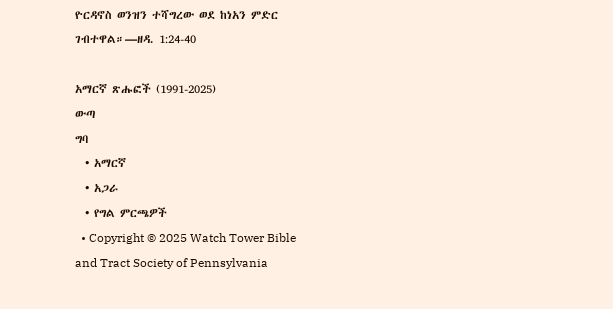ዮርዳኖስ ወንዝን ተሻግረው ወደ ከነአን ምድር ገብተዋል።—ዘዳ. 1:24-40

አማርኛ ጽሑፎች (1991-2025)
ውጣ
ግባ
  • አማርኛ
  • አጋራ
  • የግል ምርጫዎች
  • Copyright © 2025 Watch Tower Bible and Tract Society of Pennsylvania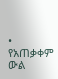• የአጠቃቀም ውል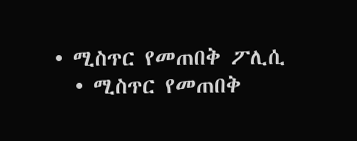• ሚስጥር የመጠበቅ ፖሊሲ
  • ሚስጥር የመጠበቅ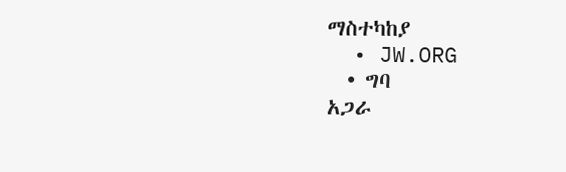ማስተካከያ
  • JW.ORG
  • ግባ
አጋራ